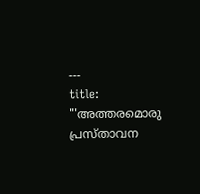---
title: "'അത്തരമൊരു പ്രസ്താവന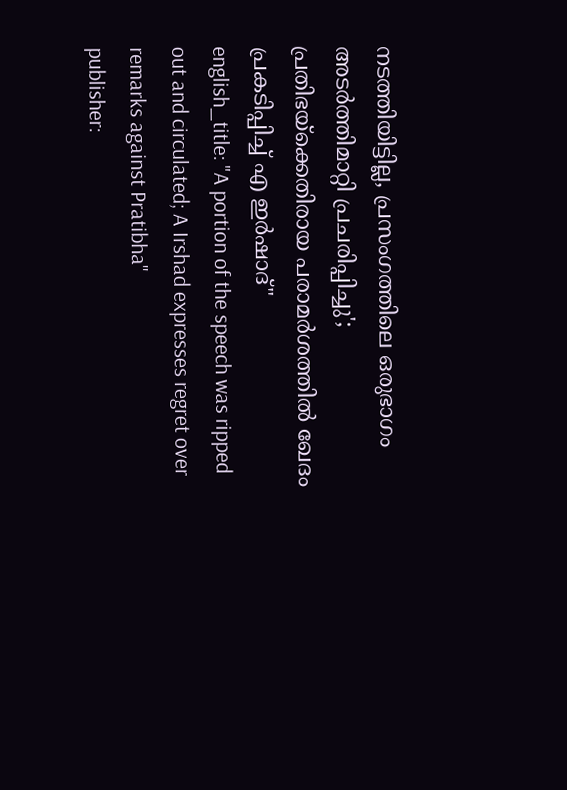നടത്തിയിട്ടില്ല, പ്രസംഗത്തിലെ ഒരുഭാഗം അടർത്തിമാറ്റി പ്രചരിപ്പിച്ചു'; പ്രതിഭയ്‌ക്കെതിരായ പരാമർശത്തിൽ ഖേദം പ്രകടിപ്പിച്ച് എ ഇർഷാദ്"
english_title: "A portion of the speech was ripped out and circulated; A Irshad expresses regret over remarks against Pratibha"
publisher: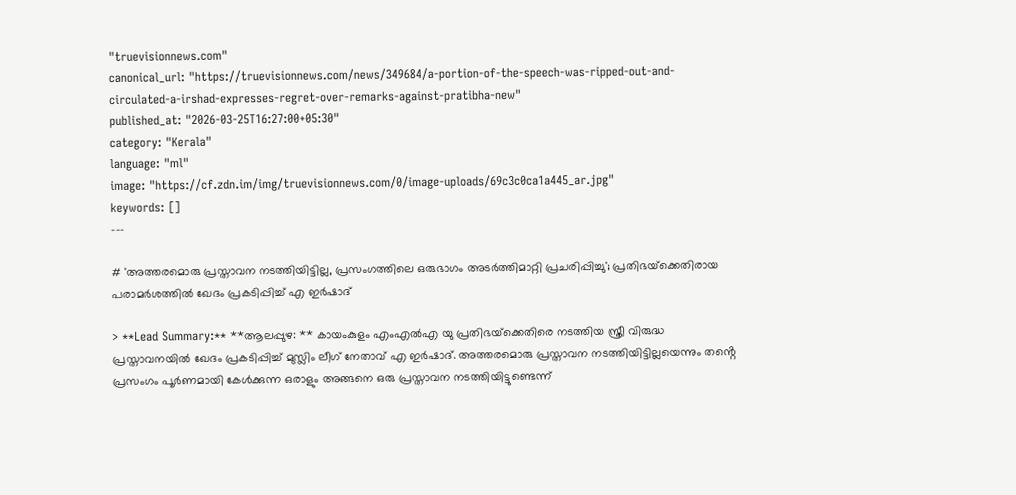"truevisionnews.com"
canonical_url: "https://truevisionnews.com/news/349684/a-portion-of-the-speech-was-ripped-out-and-circulated-a-irshad-expresses-regret-over-remarks-against-pratibha-new"
published_at: "2026-03-25T16:27:00+05:30"
category: "Kerala"
language: "ml"
image: "https://cf.zdn.im/img/truevisionnews.com/0/image-uploads/69c3c0ca1a445_ar.jpg"
keywords: []
---

# 'അത്തരമൊരു പ്രസ്താവന നടത്തിയിട്ടില്ല, പ്രസംഗത്തിലെ ഒരുഭാഗം അടർത്തിമാറ്റി പ്രചരിപ്പിച്ചു'; പ്രതിഭയ്‌ക്കെതിരായ പരാമർശത്തിൽ ഖേദം പ്രകടിപ്പിച്ച് എ ഇർഷാദ്

> **Lead Summary:** **ആലപ്പുഴ: ** കായംകുളം എംഎല്‍എ യു പ്രതിഭയ്‌ക്കെതിരെ നടത്തിയ സ്ത്രീ വിരുദ്ധ പ്രസ്താവനയിൽ ഖേദം പ്രകടിപ്പിച്ച് മുസ്ലിം ലീഗ് നേതാവ് എ ഇർഷാദ്. അത്തരമൊരു പ്രസ്താവന നടത്തിയിട്ടില്ലയെന്നും തൻ്റെ പ്രസംഗം പൂർണമായി കേൾക്കുന്ന ഒരാളും അങ്ങനെ ഒരു പ്രസ്താവന നടത്തിയിട്ടുണ്ടെന്ന്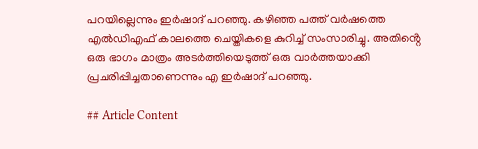പറയില്ലെന്നും ഇർഷാദ് പറഞ്ഞു. കഴി‌ഞ്ഞ പത്ത് വർഷത്തെ എൽഡിഎഫ് കാലത്തെ ചെയ്തികളെ കുറിച്ച് സംസാരിച്ചു. അതിൻ്റെ ഒരു ഭാഗം മാത്രം അടർത്തിയെടുത്ത് ഒരു വാർത്തയാക്കി പ്രചരിപ്പിച്ചതാണെന്നും എ ഇർഷാദ് പറഞ്ഞു.

## Article Content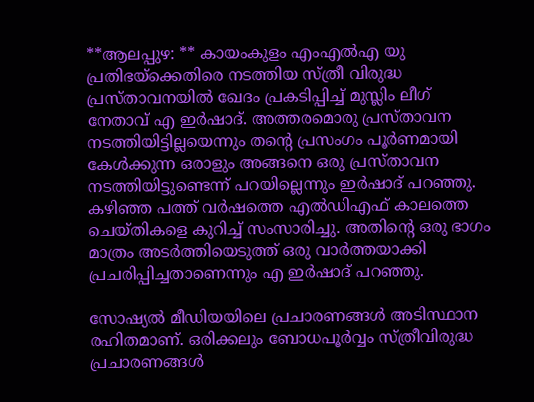**ആലപ്പുഴ: ** കായംകുളം എംഎല്‍എ യു പ്രതിഭയ്‌ക്കെതിരെ നടത്തിയ സ്ത്രീ വിരുദ്ധ പ്രസ്താവനയിൽ ഖേദം പ്രകടിപ്പിച്ച് മുസ്ലിം ലീഗ് നേതാവ് എ ഇർഷാദ്. അത്തരമൊരു പ്രസ്താവന നടത്തിയിട്ടില്ലയെന്നും തൻ്റെ പ്രസംഗം പൂർണമായി കേൾക്കുന്ന ഒരാളും അങ്ങനെ ഒരു പ്രസ്താവന നടത്തിയിട്ടുണ്ടെന്ന് പറയില്ലെന്നും ഇർഷാദ് പറഞ്ഞു. കഴി‌ഞ്ഞ പത്ത് വർഷത്തെ എൽഡിഎഫ് കാലത്തെ ചെയ്തികളെ കുറിച്ച് സംസാരിച്ചു. അതിൻ്റെ ഒരു ഭാഗം മാത്രം അടർത്തിയെടുത്ത് ഒരു വാർത്തയാക്കി പ്രചരിപ്പിച്ചതാണെന്നും എ ഇർഷാദ് പറഞ്ഞു.

സോഷ്യൽ മീഡിയയിലെ പ്രചാരണങ്ങൾ അടിസ്ഥാന രഹിതമാണ്. ഒരിക്കലും ബോധപൂർവ്വം സ്ത്രീവിരുദ്ധ പ്രചാരണങ്ങൾ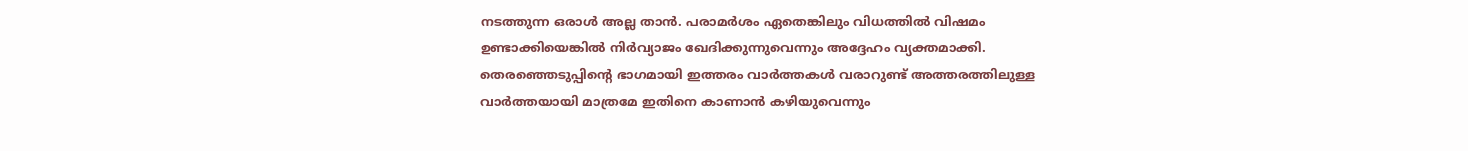നടത്തുന്ന ഒരാൾ അല്ല താൻ. പരാമർശം ഏതെങ്കിലും വിധത്തിൽ വിഷമം ഉണ്ടാക്കിയെങ്കിൽ നിർവ്യാജം ഖേദിക്കുന്നുവെന്നും അദ്ദേഹം വ്യക്തമാക്കി. തെരഞ്ഞെടുപ്പിൻ്റെ ഭാഗമായി ഇത്തരം വാർത്തകൾ വരാറുണ്ട് അത്തരത്തിലുള്ള വാർത്തയായി മാത്രമേ ഇതിനെ കാണാൻ കഴിയുവെന്നും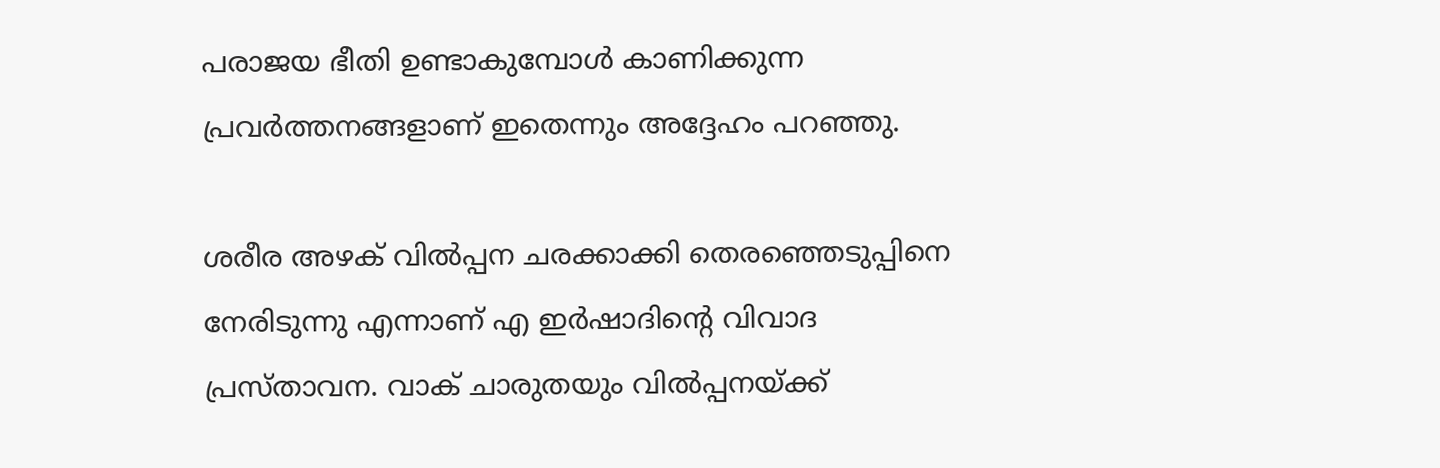പരാജയ ഭീതി ഉണ്ടാകുമ്പോൾ കാണിക്കുന്ന പ്രവർത്തനങ്ങളാണ് ഇതെന്നും അദ്ദേഹം പറഞ്ഞു.

ശരീര അഴക് വില്‍പ്പന ചരക്കാക്കി തെരഞ്ഞെടുപ്പിനെ നേരിടുന്നു എന്നാണ് എ ഇര്‍ഷാദിന്റെ വിവാദ പ്രസ്താവന. വാക് ചാരുതയും വില്‍പ്പനയ്ക്ക്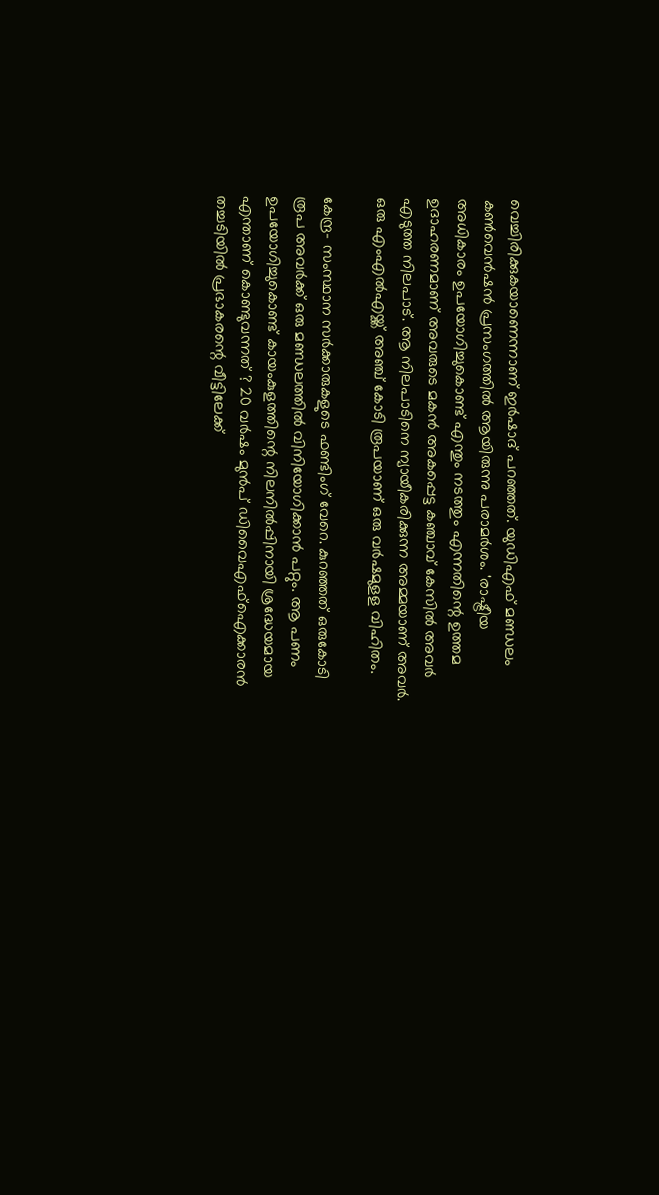വെച്ചിരിക്കുകയാണെന്നാണ് ഇര്‍ഷാദ് പറഞ്ഞത്. യുഡിഎഫ് മണ്ഡലം കണ്‍വെന്‍ഷന്‍ പ്രസംഗത്തില്‍ ആയിരുന്നു പരാമര്‍ശം. 'രാഷ്ട്രീയ അധികാരം ഉപയോഗിച്ചുകൊണ്ട് എന്തും നടത്തും എന്നതിന്റെ ഉത്തമ ഉദാഹരണമാണ് അവരുടെ മകന്‍ അകപ്പെട്ട കഞ്ചാവ് കേസില്‍ അവര്‍ എടുത്ത നിലപാട്. ആ നിലപാടിനെ ന്യായീകരിക്കുന്ന അമ്മയാണ് അവര്‍. ഒരു എംഎല്‍എയ്ക്ക് അഞ്ച് കോടി രൂപയാണ് ഒരു വര്‍ഷമുളള വിഹിതം.

കേന്ദ്ര- സംസ്ഥാന സര്‍ക്കാരുകളുടെ ഫണ്ടിംഗ് വേറെ. കുറഞ്ഞത് ഒരുകോടി രൂപ അവര്‍ക്ക് ഒരു മണ്ഡലത്തില്‍ വിനിയോഗിക്കാന്‍ പറ്റും. ആ പണം ഉപയോഗിച്ചുകൊണ്ട് കായംകുളത്തിന്റെ നിലനില്‍പ്പിനായി ശ്രദ്ധേയമായ എന്താണ് കൊണ്ടുവന്നത് ? 20 വര്‍ഷം മുന്‍പ് ഡിവൈഎഫ്‌ഐക്കാരന്‍ തച്ചടിയില്‍ പ്രഭാകരന്റെ വീട്ടിലേക്ക്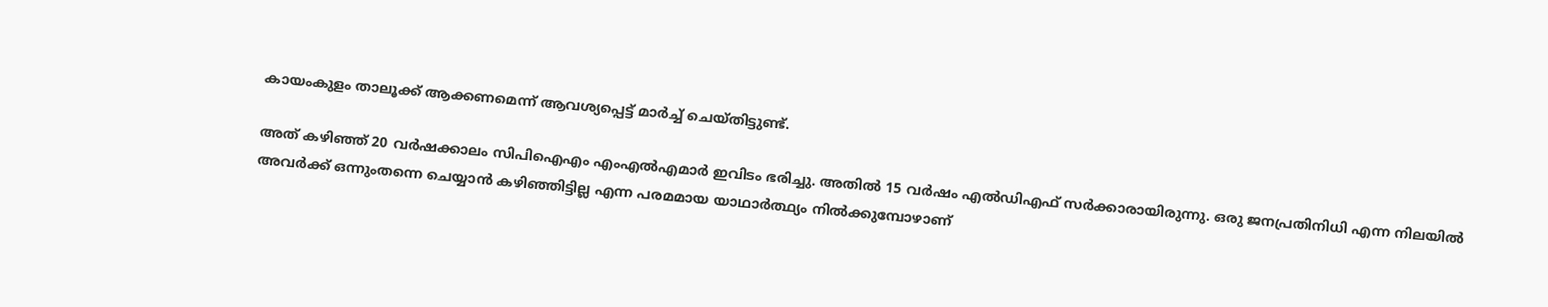കായംകുളം താലൂക്ക് ആക്കണമെന്ന് ആവശ്യപ്പെട്ട് മാര്‍ച്ച് ചെയ്തിട്ടുണ്ട്.

അത് കഴിഞ്ഞ് 20 വര്‍ഷക്കാലം സിപിഐഎം എംഎല്‍എമാര്‍ ഇവിടം ഭരിച്ചു. അതില്‍ 15 വര്‍ഷം എല്‍ഡിഎഫ് സര്‍ക്കാരായിരുന്നു. ഒരു ജനപ്രതിനിധി എന്ന നിലയില്‍ അവര്‍ക്ക് ഒന്നുംതന്നെ ചെയ്യാന്‍ കഴിഞ്ഞിട്ടില്ല എന്ന പരമമായ യാഥാര്‍ത്ഥ്യം നില്‍ക്കുമ്പോഴാണ്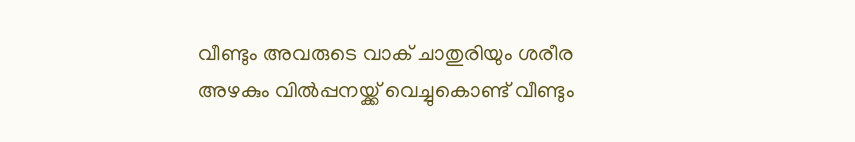വീണ്ടും അവരുടെ വാക് ചാതുരിയും ശരീര അഴകും വില്‍പ്പനയ്ക്ക് വെച്ചുകൊണ്ട് വീണ്ടും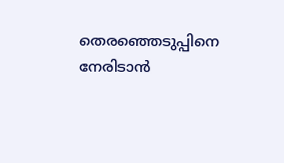തെരഞ്ഞെടുപ്പിനെ നേരിടാന്‍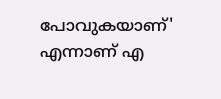പോവുകയാണ്' എന്നാണ് എ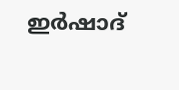ഇര്‍ഷാദ്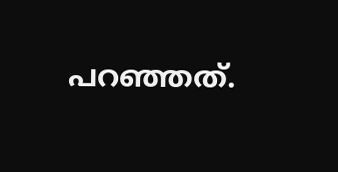പറഞ്ഞത്.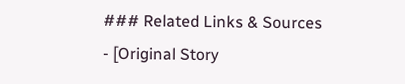### Related Links & Sources
- [Original Story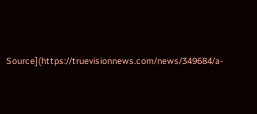Source](https://truevisionnews.com/news/349684/a-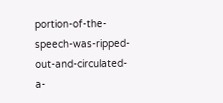portion-of-the-speech-was-ripped-out-and-circulated-a-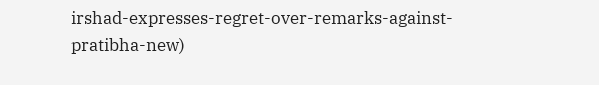irshad-expresses-regret-over-remarks-against-pratibha-new)